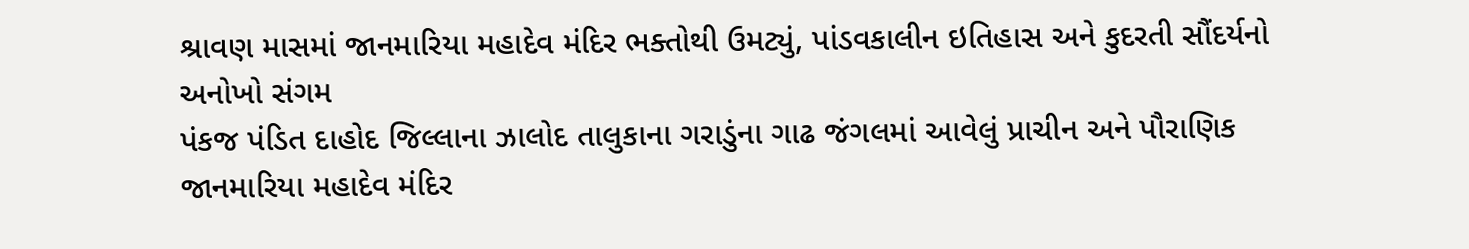શ્રાવણ માસમાં જાનમારિયા મહાદેવ મંદિર ભક્તોથી ઉમટ્યું, પાંડવકાલીન ઇતિહાસ અને કુદરતી સૌંદર્યનો અનોખો સંગમ
પંકજ પંડિત દાહોદ જિલ્લાના ઝાલોદ તાલુકાના ગરાડુંના ગાઢ જંગલમાં આવેલું પ્રાચીન અને પૌરાણિક જાનમારિયા મહાદેવ મંદિર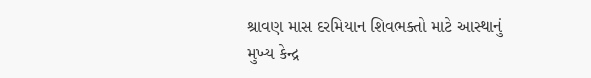શ્રાવણ માસ દરમિયાન શિવભક્તો માટે આસ્થાનું મુખ્ય કેન્દ્ર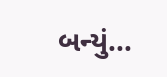બન્યું...